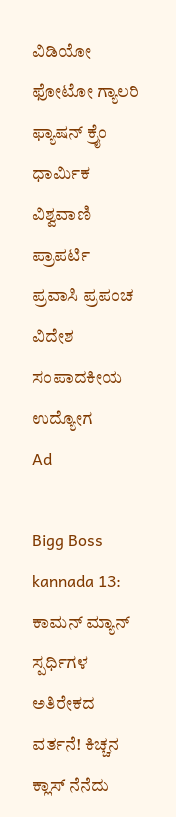ವಿಡಿಯೋ ಫೋಟೋ ಗ್ಯಾಲರಿ ಫ್ಯಾಷನ್ ಕ್ರೈಂ ಧಾರ್ಮಿಕ ವಿಶ್ವವಾಣಿ ಪ್ರಾಪರ್ಟಿ ಪ್ರವಾಸಿ ಪ್ರಪಂಚ ವಿದೇಶ ಸಂಪಾದಕೀಯ ಉದ್ಯೋಗ
Ad

Bigg Boss kannada 13: ಕಾಮನ್ ಮ್ಯಾನ್ ಸ್ಪರ್ಧಿಗಳ ಅತಿರೇಕದ ವರ್ತನೆ! ಕಿಚ್ಚನ ಕ್ಲಾಸ್ ನೆನೆದು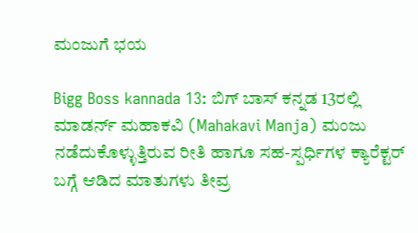ಮಂಜುಗೆ ಭಯ

Bigg Boss kannada 13: ಬಿಗ್ ಬಾಸ್ ಕನ್ನಡ 13ರಲ್ಲಿ ಮಾಡರ್ನ್ ಮಹಾಕವಿ (Mahakavi Manja) ಮಂಜು ನಡೆದುಕೊಳ್ಳುತ್ತಿರುವ ರೀತಿ ಹಾಗೂ ಸಹ-ಸ್ಪರ್ಧಿಗಳ ಕ್ಯಾರೆಕ್ಟರ್ ಬಗ್ಗೆ ಆಡಿದ ಮಾತುಗಳು ತೀವ್ರ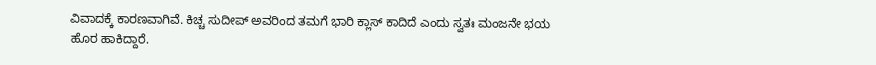ವಿವಾದಕ್ಕೆ ಕಾರಣವಾಗಿವೆ. ಕಿಚ್ಚ ಸುದೀಪ್ ಅವರಿಂದ ತಮಗೆ ಭಾರಿ ಕ್ಲಾಸ್ ಕಾದಿದೆ ಎಂದು ಸ್ವತಃ ಮಂಜನೇ ಭಯ ಹೊರ ಹಾಕಿದ್ದಾರೆ.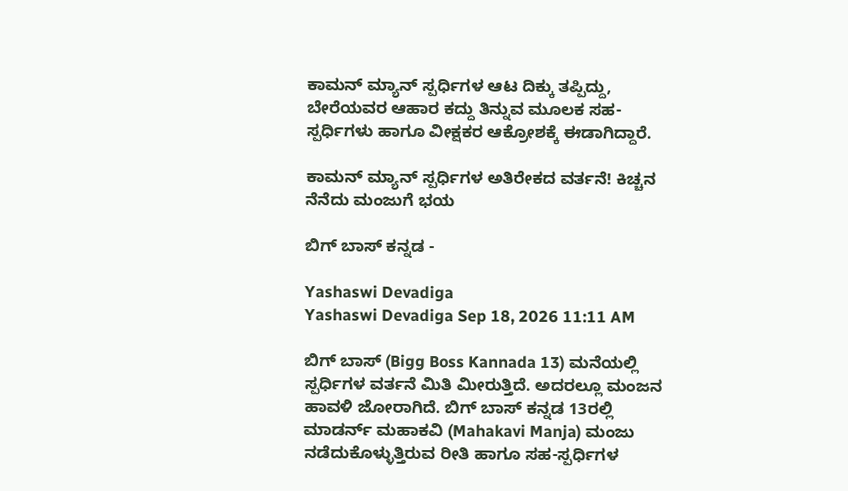ಕಾಮನ್ ಮ್ಯಾನ್ ಸ್ಪರ್ಧಿಗಳ ಆಟ ದಿಕ್ಕು ತಪ್ಪಿದ್ದು, ಬೇರೆಯವರ ಆಹಾರ ಕದ್ದು ತಿನ್ನುವ ಮೂಲಕ ಸಹ-ಸ್ಪರ್ಧಿಗಳು ಹಾಗೂ ವೀಕ್ಷಕರ ಆಕ್ರೋಶಕ್ಕೆ ಈಡಾಗಿದ್ದಾರೆ.

ಕಾಮನ್ ಮ್ಯಾನ್ ಸ್ಪರ್ಧಿಗಳ ಅತಿರೇಕದ ವರ್ತನೆ! ಕಿಚ್ಚನ ನೆನೆದು ಮಂಜುಗೆ ಭಯ

ಬಿಗ್‌ ಬಾಸ್‌ ಕನ್ನಡ -

Yashaswi Devadiga
Yashaswi Devadiga Sep 18, 2026 11:11 AM

ಬಿಗ್‌ ಬಾಸ್‌ (Bigg Boss Kannada 13) ಮನೆಯಲ್ಲಿ ಸ್ಪರ್ಧಿಗಳ ವರ್ತನೆ ಮಿತಿ ಮೀರುತ್ತಿದೆ. ಅದರಲ್ಲೂ ಮಂಜನ ಹಾವಳಿ ಜೋರಾಗಿದೆ. ಬಿಗ್ ಬಾಸ್ ಕನ್ನಡ 13ರಲ್ಲಿ ಮಾಡರ್ನ್ ಮಹಾಕವಿ (Mahakavi Manja) ಮಂಜು ನಡೆದುಕೊಳ್ಳುತ್ತಿರುವ ರೀತಿ ಹಾಗೂ ಸಹ-ಸ್ಪರ್ಧಿಗಳ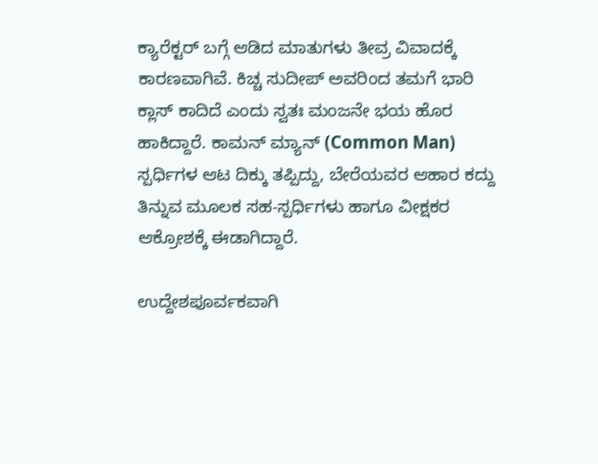ಕ್ಯಾರೆಕ್ಟರ್ ಬಗ್ಗೆ ಆಡಿದ ಮಾತುಗಳು ತೀವ್ರ ವಿವಾದಕ್ಕೆ ಕಾರಣವಾಗಿವೆ. ಕಿಚ್ಚ ಸುದೀಪ್ ಅವರಿಂದ ತಮಗೆ ಭಾರಿ ಕ್ಲಾಸ್ ಕಾದಿದೆ ಎಂದು ಸ್ವತಃ ಮಂಜನೇ ಭಯ ಹೊರ ಹಾಕಿದ್ದಾರೆ. ಕಾಮನ್ ಮ್ಯಾನ್ (Common Man) ಸ್ಪರ್ಧಿಗಳ ಆಟ ದಿಕ್ಕು ತಪ್ಪಿದ್ದು, ಬೇರೆಯವರ ಆಹಾರ ಕದ್ದು ತಿನ್ನುವ ಮೂಲಕ ಸಹ-ಸ್ಪರ್ಧಿಗಳು ಹಾಗೂ ವೀಕ್ಷಕರ ಆಕ್ರೋಶಕ್ಕೆ ಈಡಾಗಿದ್ದಾರೆ.

ಉದ್ದೇಶಪೂರ್ವಕವಾಗಿ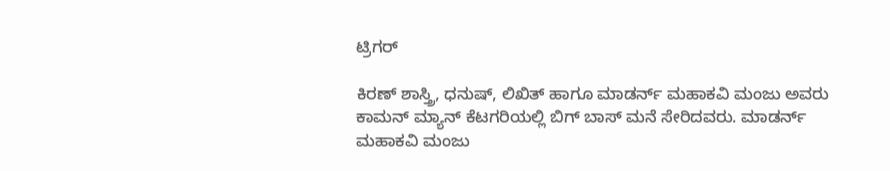ಟ್ರಿಗರ್

ಕಿರಣ್ ಶಾಸ್ತ್ರಿ, ಧನುಷ್, ಲಿಖಿತ್ ಹಾಗೂ ಮಾಡರ್ನ್ ಮಹಾಕವಿ ಮಂಜು ಅವರು ಕಾಮನ್ ಮ್ಯಾನ್ ಕೆಟಗರಿಯಲ್ಲಿ ಬಿಗ್ ಬಾಸ್ ಮನೆ ಸೇರಿದವರು. ಮಾಡರ್ನ್ ಮಹಾಕವಿ ಮಂಜು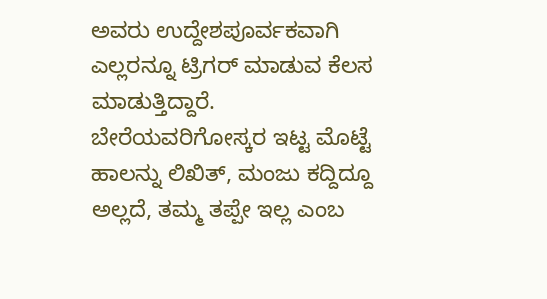ಅವರು ಉದ್ದೇಶಪೂರ್ವಕವಾಗಿ ಎಲ್ಲರನ್ನೂ ಟ್ರಿಗರ್ ಮಾಡುವ ಕೆಲಸ ಮಾಡುತ್ತಿದ್ದಾರೆ. ಬೇರೆಯವರಿಗೋಸ್ಕರ ಇಟ್ಟ ಮೊಟ್ಟೆ ಹಾಲನ್ನು ಲಿಖಿತ್, ಮಂಜು ಕದ್ದಿದ್ದೂ ಅಲ್ಲದೆ, ತಮ್ಮ ತಪ್ಪೇ ಇಲ್ಲ ಎಂಬ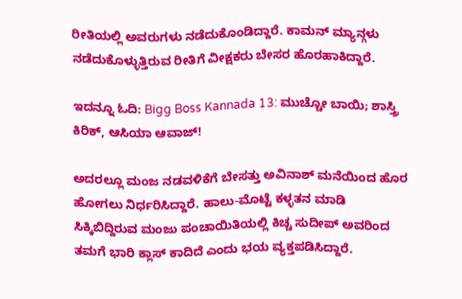ರೀತಿಯಲ್ಲಿ ಅವರುಗಳು ನಡೆದುಕೊಂಡಿದ್ದಾರೆ. ಕಾಮನ್ ಮ್ಯಾನ್ಗಳು ನಡೆದುಕೊಳ್ಳುತ್ತಿರುವ ರೀತಿಗೆ ವೀಕ್ಷಕರು ಬೇಸರ ಹೊರಹಾಕಿದ್ದಾರೆ.

ಇದನ್ನೂ ಓದಿ: Bigg Boss Kannada 13: ಮುಚ್ಚೋ ಬಾಯಿ; ಶಾಸ್ತ್ರಿ ಕಿರಿಕ್, ಆಸಿಯಾ ಆವಾಜ್‌!

ಅದರಲ್ಲೂ ಮಂಜ ನಡವಳಿಕೆಗೆ ಬೇಸತ್ತು ಅವಿನಾಶ್‌ ಮನೆಯಿಂದ ಹೊರ ಹೋಗಲು ನಿರ್ಧರಿಸಿದ್ದಾರೆ. ಹಾಲು-ಮೊಟ್ಟೆ ಕಳ್ಳತನ ಮಾಡಿ ಸಿಕ್ಕಿಬಿದ್ದಿರುವ ಮಂಜು ಪಂಚಾಯಿತಿಯಲ್ಲಿ ಕಿಚ್ಚ ಸುದೀಪ್ ಅವರಿಂದ ತಮಗೆ ಭಾರಿ ಕ್ಲಾಸ್ ಕಾದಿದೆ ಎಂದು ಭಯ ವ್ಯಕ್ತಪಡಿಸಿದ್ದಾರೆ.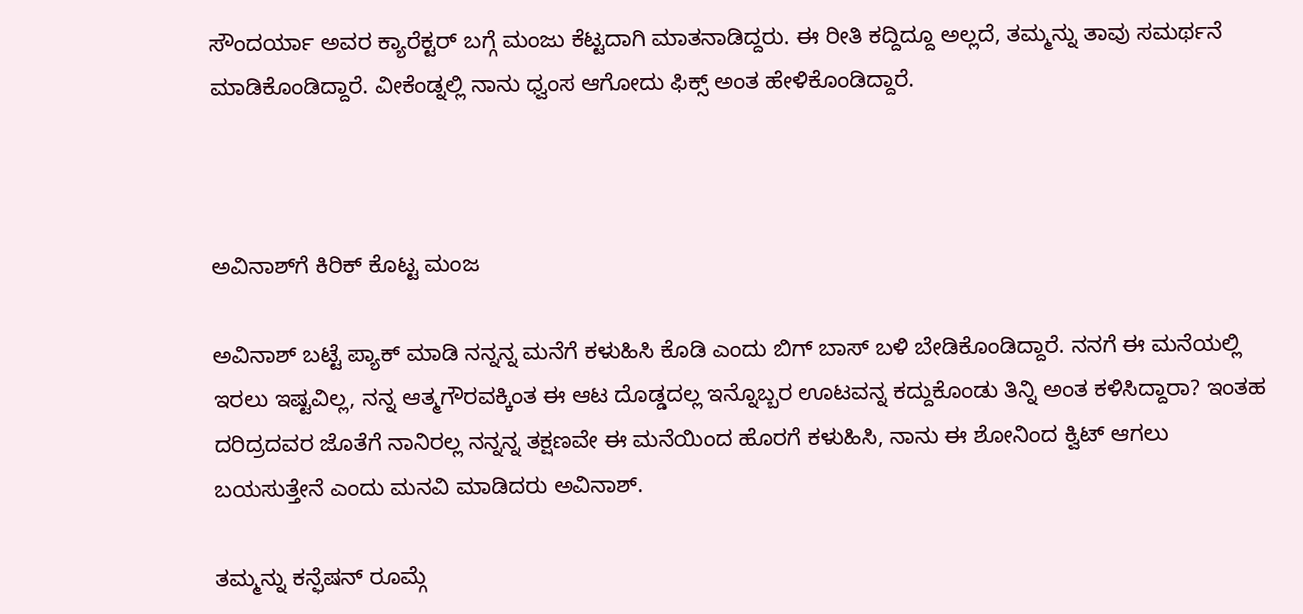ಸೌಂದರ್ಯಾ ಅವರ ಕ್ಯಾರೆಕ್ಟರ್ ಬಗ್ಗೆ ಮಂಜು ಕೆಟ್ಟದಾಗಿ ಮಾತನಾಡಿದ್ದರು. ಈ ರೀತಿ ಕದ್ದಿದ್ದೂ ಅಲ್ಲದೆ, ತಮ್ಮನ್ನು ತಾವು ಸಮರ್ಥನೆ ಮಾಡಿಕೊಂಡಿದ್ದಾರೆ. ವೀಕೆಂಡ್ನಲ್ಲಿ ನಾನು ಧ್ವಂಸ ಆಗೋದು ಫಿಕ್ಸ್ ಅಂತ ಹೇಳಿಕೊಂಡಿದ್ದಾರೆ.



ಅವಿನಾಶ್‌ಗೆ ಕಿರಿಕ್‌ ಕೊಟ್ಟ ಮಂಜ

ಅವಿನಾಶ್ ಬಟ್ಟೆ ಪ್ಯಾಕ್‌ ಮಾಡಿ ನನ್ನನ್ನ ಮನೆಗೆ ಕಳುಹಿಸಿ ಕೊಡಿ ಎಂದು ಬಿಗ್‌ ಬಾಸ್‌ ಬಳಿ ಬೇಡಿಕೊಂಡಿದ್ದಾರೆ. ನನಗೆ ಈ ಮನೆಯಲ್ಲಿ ಇರಲು ಇಷ್ಟವಿಲ್ಲ, ನನ್ನ ಆತ್ಮಗೌರವಕ್ಕಿಂತ ಈ ಆಟ ದೊಡ್ಡದಲ್ಲ ಇನ್ನೊಬ್ಬರ ಊಟವನ್ನ ಕದ್ದುಕೊಂಡು ತಿನ್ನಿ ಅಂತ ಕಳಿಸಿದ್ದಾರಾ? ಇಂತಹ ದರಿದ್ರದವರ ಜೊತೆಗೆ ನಾನಿರಲ್ಲ ನನ್ನನ್ನ ತಕ್ಷಣವೇ ಈ ಮನೆಯಿಂದ ಹೊರಗೆ ಕಳುಹಿಸಿ, ನಾನು ಈ ಶೋನಿಂದ ಕ್ವಿಟ್ ಆಗಲು ಬಯಸುತ್ತೇನೆ ಎಂದು ಮನವಿ ಮಾಡಿದರು ಅವಿನಾಶ್‌.

ತಮ್ಮನ್ನು ಕನ್ಫೆಷನ್ ರೂಮ್ಗೆ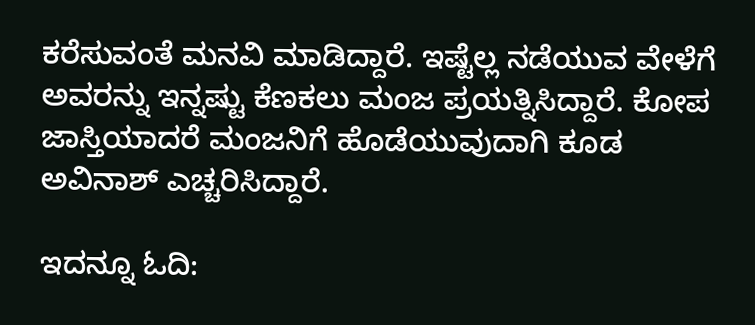ಕರೆಸುವಂತೆ ಮನವಿ ಮಾಡಿದ್ದಾರೆ. ಇಷ್ಟೆಲ್ಲ ನಡೆಯುವ ವೇಳೆಗೆ ಅವರನ್ನು ಇನ್ನಷ್ಟು ಕೆಣಕಲು ಮಂಜ ಪ್ರಯತ್ನಿಸಿದ್ದಾರೆ. ಕೋಪ ಜಾಸ್ತಿಯಾದರೆ ಮಂಜನಿಗೆ ಹೊಡೆಯುವುದಾಗಿ ಕೂಡ ಅವಿನಾಶ್ ಎಚ್ಚರಿಸಿದ್ದಾರೆ.

ಇದನ್ನೂ ಓದಿ: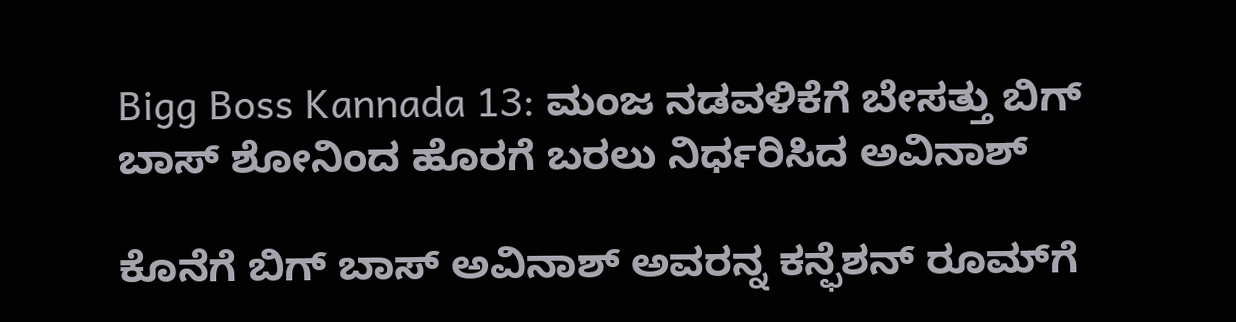Bigg Boss Kannada 13: ಮಂಜ ನಡವಳಿಕೆಗೆ ಬೇಸತ್ತು ಬಿಗ್ ಬಾಸ್ ಶೋನಿಂದ ಹೊರಗೆ ಬರಲು ನಿರ್ಧರಿಸಿದ ಅವಿನಾಶ್

ಕೊನೆಗೆ ಬಿಗ್‌ ಬಾಸ್‌ ಅವಿನಾಶ್‌ ಅವರನ್ನ ಕನ್ಫೆಶನ್‌ ರೂಮ್‌ಗೆ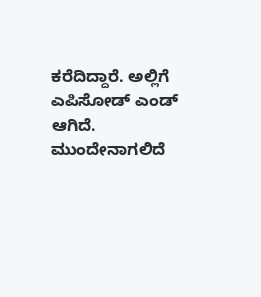ಕರೆದಿದ್ದಾರೆ. ಅಲ್ಲಿಗೆ ಎಪಿಸೋಡ್‌ ಎಂಡ್‌ ಆಗಿದೆ. ಮುಂದೇನಾಗಲಿದೆ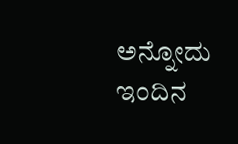ಅನ್ನೋದು ಇಂದಿನ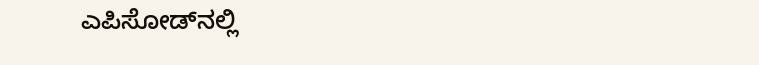ಎಪಿಸೋಡ್‌ನಲ್ಲಿ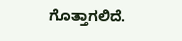ಗೊತ್ತಾಗಲಿದೆ.